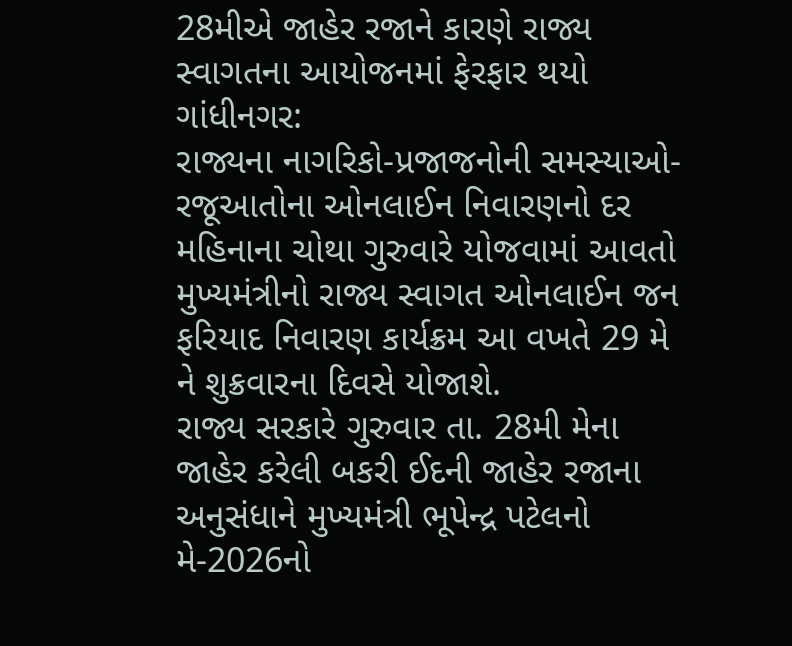28મીએ જાહેર રજાને કારણે રાજ્ય સ્વાગતના આયોજનમાં ફેરફાર થયો
ગાંધીનગર:
રાજ્યના નાગરિકો-પ્રજાજનોની સમસ્યાઓ-રજૂઆતોના ઓનલાઈન નિવારણનો દર મહિનાના ચોથા ગુરુવારે યોજવામાં આવતો મુખ્યમંત્રીનો રાજ્ય સ્વાગત ઓનલાઈન જન ફરિયાદ નિવારણ કાર્યક્રમ આ વખતે 29 મે ને શુક્રવારના દિવસે યોજાશે.
રાજ્ય સરકારે ગુરુવાર તા. 28મી મેના જાહેર કરેલી બકરી ઈદની જાહેર રજાના અનુસંધાને મુખ્યમંત્રી ભૂપેન્દ્ર પટેલનો મે-2026નો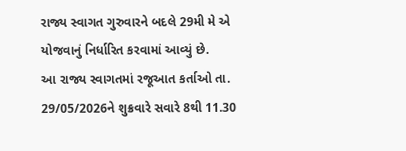રાજ્ય સ્વાગત ગુરુવારને બદલે 29મી મે એ યોજવાનું નિર્ધારિત કરવામાં આવ્યું છે.
આ રાજ્ય સ્વાગતમાં રજૂઆત કર્તાઓ તા. 29/05/2026ને શુક્રવારે સવારે 8થી 11.30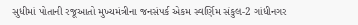સુધીમાં પોતાની રજૂઆતો મુખ્યમંત્રીના જનસંપર્ક એકમ સ્વર્ણિમ સંકુલ-2 ગાંધીનગર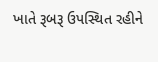ખાતે રૂબરૂ ઉપસ્થિત રહીને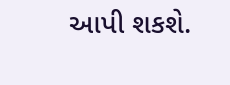આપી શકશે.